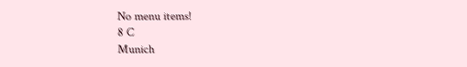No menu items!
8 C
Munich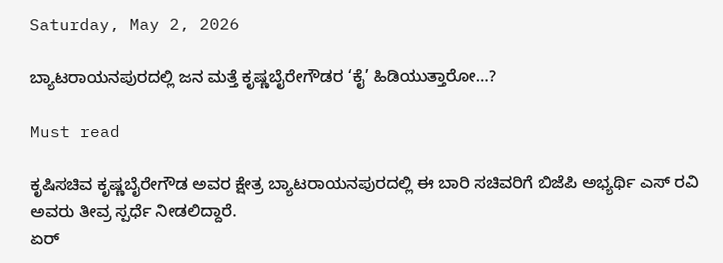Saturday, May 2, 2026

ಬ್ಯಾಟರಾಯನಪುರದಲ್ಲಿ ಜನ ಮತ್ತೆ ಕೃಷ್ಣಬೈರೇಗೌಡರ ‘ಕೈ’ ಹಿಡಿಯುತ್ತಾರೋ…?

Must read

ಕೃಷಿಸಚಿವ ಕೃಷ್ಣಬೈರೇಗೌಡ ಅವರ ಕ್ಷೇತ್ರ ಬ್ಯಾಟರಾಯನಪುರದಲ್ಲಿ ಈ ಬಾರಿ ಸಚಿವರಿಗೆ ಬಿಜೆಪಿ ಅಭ್ಯರ್ಥಿ ಎಸ್ ರವಿ ಅವರು ತೀವ್ರ ಸ್ಪರ್ಧೆ ನೀಡಲಿದ್ದಾರೆ.
ಏರ್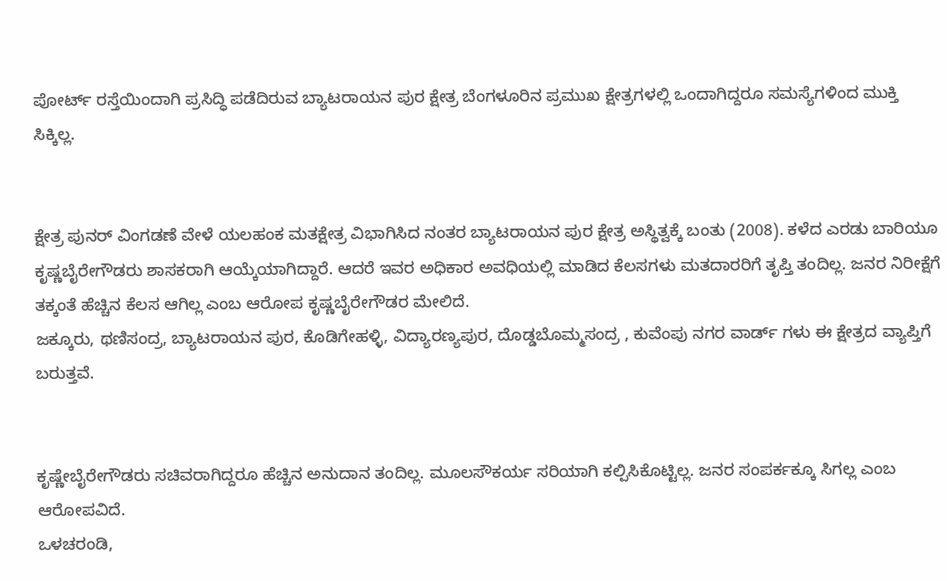ಪೋರ್ಟ್ ರಸ್ತೆಯಿಂದಾಗಿ ಪ್ರಸಿದ್ಧಿ ಪಡೆದಿರುವ ಬ್ಯಾಟರಾಯನ ಪುರ ಕ್ಷೇತ್ರ ಬೆಂಗಳೂರಿನ ಪ್ರಮುಖ ಕ್ಷೇತ್ರಗಳಲ್ಲಿ ಒಂದಾಗಿದ್ದರೂ ಸಮಸ್ಯೆಗಳಿಂದ ಮುಕ್ತಿ ಸಿಕ್ಕಿಲ್ಲ.


ಕ್ಷೇತ್ರ ಪುನರ್ ವಿಂಗಡಣೆ ವೇಳೆ ಯಲಹಂಕ ಮತಕ್ಷೇತ್ರ ವಿಭಾಗಿಸಿದ ನಂತರ ಬ್ಯಾಟರಾಯನ ಪುರ ಕ್ಷೇತ್ರ ಅಸ್ಥಿತ್ವಕ್ಕೆ ಬಂತು (2008). ಕಳೆದ ಎರಡು ಬಾರಿಯೂ ಕೃಷ್ಣಬೈರೇಗೌಡರು ಶಾಸಕರಾಗಿ ಆಯ್ಕೆಯಾಗಿದ್ದಾರೆ. ಆದರೆ ಇವರ ಅಧಿಕಾರ ಅವಧಿಯಲ್ಲಿ ಮಾಡಿದ ಕೆಲಸಗಳು ಮತದಾರರಿಗೆ ತೃಪ್ತಿ ತಂದಿಲ್ಲ. ಜನರ ನಿರೀಕ್ಷೆಗೆ ತಕ್ಕಂತೆ ಹೆಚ್ಚಿನ ಕೆಲಸ ಆಗಿಲ್ಲ ಎಂಬ ಆರೋಪ ಕೃಷ್ಣಬೈರೇಗೌಡರ ಮೇಲಿದೆ.
ಜಕ್ಕೂರು, ಥಣಿಸಂದ್ರ, ಬ್ಯಾಟರಾಯನ ಪುರ, ಕೊಡಿಗೇಹಳ್ಳಿ, ವಿದ್ಯಾರಣ್ಯಪುರ, ದೊಡ್ಡಬೊಮ್ಮಸಂದ್ರ , ಕುವೆಂಪು ನಗರ ವಾರ್ಡ್ ಗಳು ಈ ಕ್ಷೇತ್ರದ ವ್ಯಾಪ್ತಿಗೆ ಬರುತ್ತವೆ.


ಕೃಷ್ಣೇಬೈರೇಗೌಡರು ಸಚಿವರಾಗಿದ್ದರೂ ಹೆಚ್ಚಿನ ಅನುದಾನ ತಂದಿಲ್ಲ. ಮೂಲಸೌಕರ್ಯ ಸರಿಯಾಗಿ ಕಲ್ಪಿಸಿಕೊಟ್ಟಿಲ್ಲ. ಜನರ ಸಂಪರ್ಕಕ್ಕೂ ಸಿಗಲ್ಲ ಎಂಬ ಆರೋಪವಿದೆ.
ಒಳಚರಂಡಿ,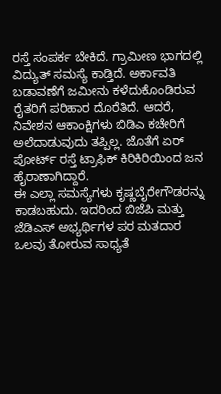ರಸ್ತೆ ಸಂಪರ್ಕ ಬೇಕಿದೆ. ಗ್ರಾಮೀಣ ಭಾಗದಲ್ಲಿ ವಿದ್ಯುತ್ ಸಮಸ್ಯೆ ಕಾಡ್ತಿದೆ. ಅರ್ಕಾವತಿ ಬಡಾವಣೆಗೆ ಜಮೀನು ಕಳೆದುಕೊಂಡಿರುವ ರೈತರಿಗೆ ಪರಿಹಾರ ದೊರೆತಿದೆ. ಆದರೆ, ನಿವೇಶನ ಆಕಾಂಕ್ಷಿಗಳು ಬಿಡಿಎ ಕಚೇರಿಗೆ ಅಲೆದಾಡುವುದು ತಪ್ಪಿಲ್ಲ. ಜೊತೆಗೆ ಏರ್ ಪೋರ್ಟ್ ರಸ್ತೆ ಟ್ರಾಫಿಕ್ ಕಿರಿಕಿರಿಯಿಂದ ಜನ ಹೈರಾಣಾಗಿದ್ದಾರೆ.
ಈ ಎಲ್ಲಾ ಸಮಸ್ಯೆಗಳು ಕೃಷ್ಣಬೈರೇಗೌಡರನ್ನು ಕಾಡಬಹುದು. ಇದರಿಂದ ಬಿಜೆಪಿ ಮತ್ತು ಜೆಡಿಎಸ್ ಅಭ್ಯರ್ಥಿಗಳ ಪರ ಮತದಾರ ಒಲವು ತೋರುವ ಸಾಧ್ಯತೆ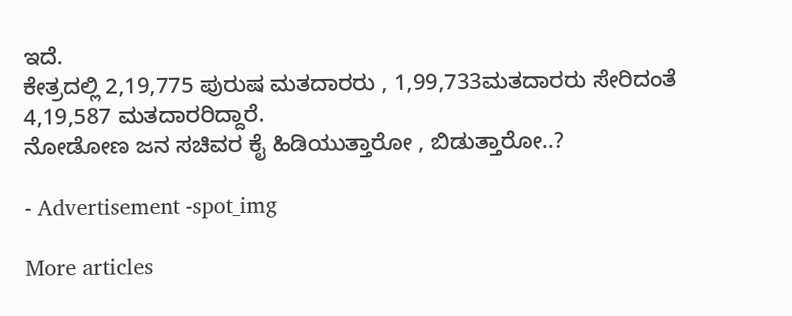ಇದೆ.
ಕೇತ್ರದಲ್ಲಿ 2,19,775 ಪುರುಷ ಮತದಾರರು , 1,99,733ಮತದಾರರು ಸೇರಿದಂತೆ 4,19,587 ಮತದಾರರಿದ್ದಾರೆ.
ನೋಡೋಣ ಜನ ಸಚಿವರ ಕೈ ಹಿಡಿಯುತ್ತಾರೋ , ಬಿಡುತ್ತಾರೋ..?

- Advertisement -spot_img

More articles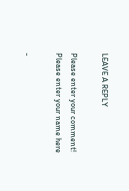LEAVE A REPLY

Please enter your comment!
Please enter your name here

-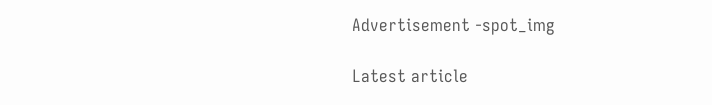Advertisement -spot_img

Latest article